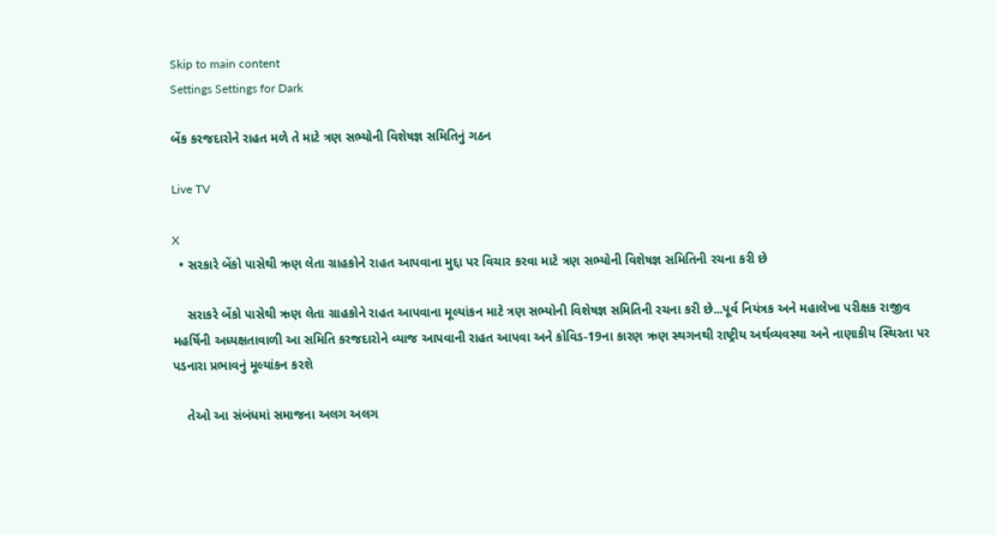Skip to main content
Settings Settings for Dark

બેંક કરજદારોને રાહત મળે તે માટે ત્રણ સભ્યોની વિશેષજ્ઞ સમિતિનું ગઠન

Live TV

X
  • સરકારે બેંકો પાસેથી ઋણ લેતા ગ્રાહકોને રાહત આપવાના મુદ્દા પર વિચાર કરવા માટે ત્રણ સભ્યોની વિશેષજ્ઞ સમિતિની રચના કરી છે

    સરાકરે બેંકો પાસેથી ઋણ લેતા ગ્રાહકોને રાહત આપવાના મૂલ્યાંકન માટે ત્રણ સભ્યોની વિશેષજ્ઞ સમિતિની રચના કરી છે...પૂર્વ નિયંત્રક અને મહાલેખા પરીક્ષક રાજીવ મહર્ષિની અધ્યક્ષતાવાળી આ સમિતિ કરજદારોને વ્યાજ આપવાની રાહત આપવા અને કોવિડ-19ના કારણ ઋણ સ્થગનથી રાષ્ટ્રીય અર્થવ્યવસ્થા અને નાણાકીય સ્થિરતા પર પડનારા પ્રભાવનું મૂલ્યાંકન કરશે

    તેઓ આ સંબંધમાં સમાજના અલગ અલગ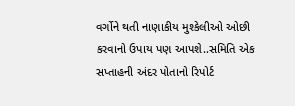વર્ગોને થતી નાણાકીય મુશ્કેલીઓ ઓછી કરવાનો ઉપાય પણ આપશે..સમિતિ એક સપ્તાહની અંદર પોતાનો રિપોર્ટ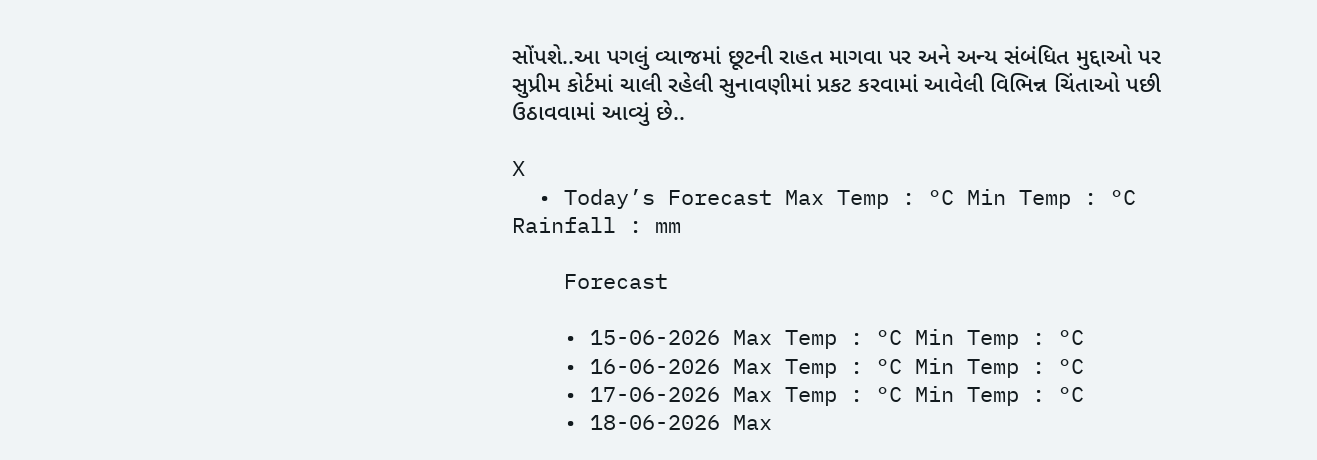સોંપશે..આ પગલું વ્યાજમાં છૂટની રાહત માગવા પર અને અન્ય સંબંધિત મુદ્દાઓ પર સુપ્રીમ કોર્ટમાં ચાલી રહેલી સુનાવણીમાં પ્રકટ કરવામાં આવેલી વિભિન્ન ચિંતાઓ પછી ઉઠાવવામાં આવ્યું છે..

X
  • Today’s Forecast Max Temp : °C Min Temp : °C Rainfall : mm

    Forecast

    • 15-06-2026 Max Temp : °C Min Temp : °C
    • 16-06-2026 Max Temp : °C Min Temp : °C
    • 17-06-2026 Max Temp : °C Min Temp : °C
    • 18-06-2026 Max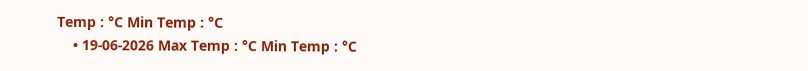Temp : °C Min Temp : °C
    • 19-06-2026 Max Temp : °C Min Temp : °C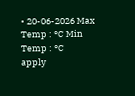• 20-06-2026 Max Temp : °C Min Temp : °C
apply